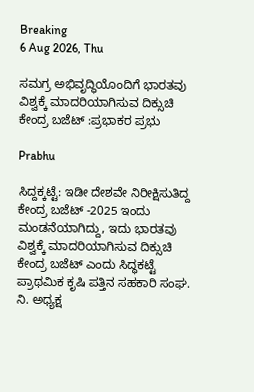Breaking
6 Aug 2026, Thu

ಸಮಗ್ರ ಅಭಿವೃದ್ಧಿಯೊಂದಿಗೆ ಭಾರತವು ವಿಶ್ವಕ್ಕೆ ಮಾದರಿಯಾಗಿಸುವ ದಿಕ್ಸುಚಿ ಕೇಂದ್ರ ಬಜೆಟ್ :ಪ್ರಭಾಕರ ಪ್ರಭು

Prabhu

ಸಿದ್ದಕ್ಕಟ್ಟೆ: ಇಡೀ ದೇಶವೇ ನಿರೀಕ್ಷಿಸುತಿದ್ದ ಕೇಂದ್ರ ಬಜೆಟ್ -2025 ಇಂದು ಮಂಡನೆಯಾಗಿದ್ದು, ಇದು ಭಾರತವು ವಿಶ್ವಕ್ಕೆ ಮಾದರಿಯಾಗಿಸುವ ದಿಕ್ಸುಚಿ ಕೇಂದ್ರ ಬಜೆಟ್ ಎಂದು ಸಿದ್ಧಕಟ್ಟೆ ಪ್ರಾಥಮಿಕ ಕೃಷಿ ಪತ್ತಿನ ಸಹಕಾರಿ ಸಂಘ. ನಿ. ಅಧ್ಯಕ್ಷ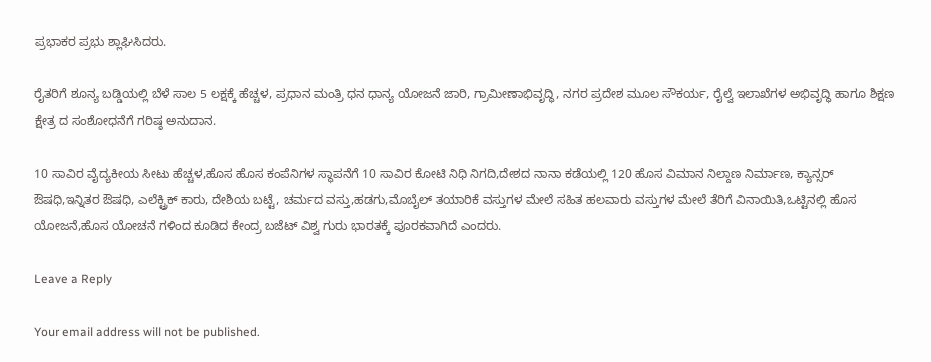ಪ್ರಭಾಕರ ಪ್ರಭು ಶ್ಲಾಘಿಸಿದರು.

ರೈತರಿಗೆ ಶೂನ್ಯ ಬಡ್ಡಿಯಲ್ಲಿ ಬೆಳೆ ಸಾಲ 5 ಲಕ್ಷಕ್ಕೆ ಹೆಚ್ಚಳ, ಪ್ರಧಾನ ಮಂತ್ರಿ ಧನ ಧಾನ್ಯ ಯೋಜನೆ ಜಾರಿ, ಗ್ರಾಮೀಣಾಭಿವೃದ್ಧಿ, ನಗರ ಪ್ರದೇಶ ಮೂಲ ಸೌಕರ್ಯ, ರೈಲ್ವೆ ಇಲಾಖೆಗಳ ಅಭಿವೃದ್ಧಿ ಹಾಗೂ ಶಿಕ್ಷಣ ಕ್ಷೇತ್ರ ದ ಸಂಶೋಧನೆಗೆ ಗರಿಷ್ಠ ಅನುದಾನ.

10 ಸಾವಿರ ವೈದ್ಯಕೀಯ ಸೀಟು ಹೆಚ್ಚಳ,ಹೊಸ ಹೊಸ ಕಂಪೆನಿಗಳ ಸ್ಥಾಪನೆಗೆ 10 ಸಾವಿರ ಕೋಟಿ ನಿಧಿ ನಿಗದಿ,ದೇಶದ ನಾನಾ ಕಡೆಯಲ್ಲಿ 120 ಹೊಸ ವಿಮಾನ ನಿಲ್ದಾಣ ನಿರ್ಮಾಣ, ಕ್ಯಾನ್ಸರ್ ಔಷಧಿ,ಇನ್ನಿತರ ಔಷಧಿ, ಎಲೆಕ್ಟ್ರಿಕ್ ಕಾರು, ದೇಶಿಯ ಬಟ್ಟೆ, ಚರ್ಮದ ವಸ್ತು,ಹಡಗು,ಮೊಬೈಲ್ ತಯಾರಿಕೆ ವಸ್ತುಗಳ ಮೇಲೆ ಸಹಿತ ಹಲವಾರು ವಸ್ತುಗಳ ಮೇಲೆ ತೆರಿಗೆ ವಿನಾಯಿತಿ,ಒಟ್ಟಿನಲ್ಲಿ ಹೊಸ ಯೋಜನೆ,ಹೊಸ ಯೋಚನೆ ಗಳಿಂದ ಕೂಡಿದ ಕೇಂದ್ರ ಬಜೆಟ್ ವಿಶ್ವ ಗುರು ಭಾರತಕ್ಕೆ ಪೂರಕವಾಗಿದೆ ಎಂದರು.

Leave a Reply

Your email address will not be published.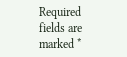Required fields are marked *